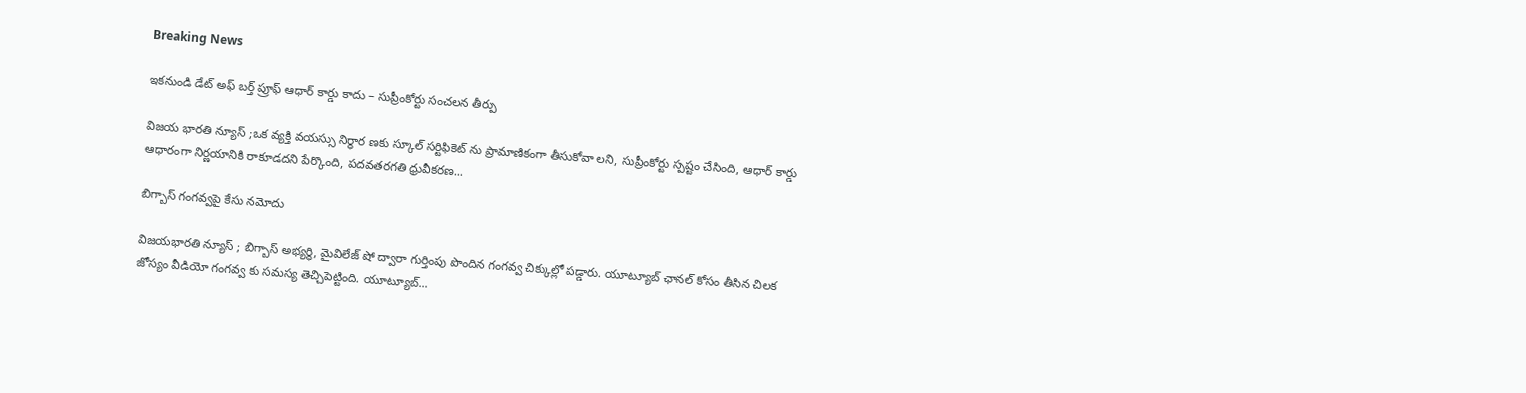Breaking News

ఇకనుండి డేట్ అఫ్ బర్త్ ప్రూఫ్ ఆధార్ కార్డు కాదు – సుప్రీంకోర్టు సంచలన తీర్పు

విజయ భారతి న్యూస్ ;ఒక వ్యక్తి వయస్సు నిర్ధార ణకు స్కూల్ సర్టిఫికెట్ ను ప్రామాణికంగా తీసుకోవా లని, సుప్రీంకోర్టు స్పష్టం చేసింది, ఆధార్ కార్డు ఆధారంగా నిర్ణయానికి రాకూడదని పేర్కొంది, పదవతరగతి ధ్రువీకరణ...

బిగ్బాస్ గంగవ్వపై కేసు నమోదు

విజయభారతి న్యూస్ ; బిగ్బాస్ అభ్యర్థి, మైవిలేజ్ షో ద్వారా గుర్తింపు పొందిన గంగవ్వ చిక్కుల్లో పడ్డారు. యూట్యూబ్ ఛానల్ కోసం తీసిన చిలక జోస్యం వీడియో గంగవ్వ కు సమస్య తెచ్చిపెట్టింది. యూట్యూబ్...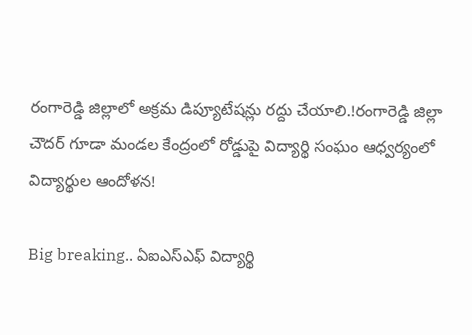రంగారెడ్డి జిల్లాలో అక్రమ డిప్యూటేషన్లు రద్దు చేయాలి.!రంగారెడ్డి జిల్లా చౌదర్ గూడా మండల కేంద్రంలో రోడ్డుపై విద్యార్థి సంఘం ఆధ్వర్యంలో విద్యార్థుల ఆందోళన!

Big breaking.. ఏఐఎస్ఎఫ్ విద్యార్థి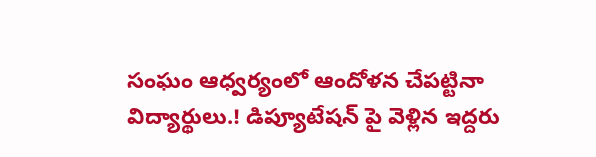సంఘం ఆధ్వర్యంలో ఆందోళన చేపట్టినా విద్యార్థులు.! డిప్యూటేషన్ పై వెళ్లిన ఇద్దరు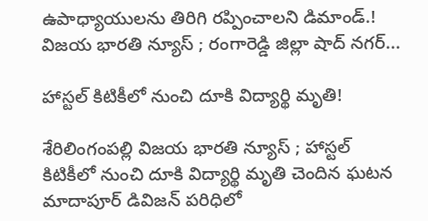ఉపాధ్యాయులను తిరిగి రప్పించాలని డిమాండ్.! విజయ భారతి న్యూస్ ; రంగారెడ్డి జిల్లా షాద్ నగర్...

హాస్టల్ కిటికీలో నుంచి దూకి విద్యార్థి మృతి!

శేరిలింగంపల్లి విజయ భారతి న్యూస్ ; హాస్టల్ కిటికీలో నుంచి దూకి విద్యార్థి మృతి చెందిన ఘటన మాదాపూర్ డివిజన్ పరిధిలో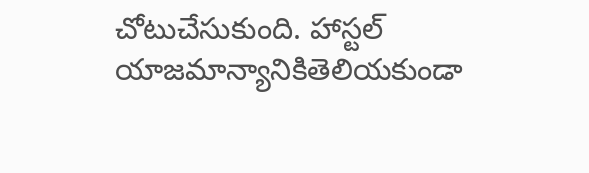చోటుచేసుకుంది. హాస్టల్ యాజమాన్యానికితెలియకుండా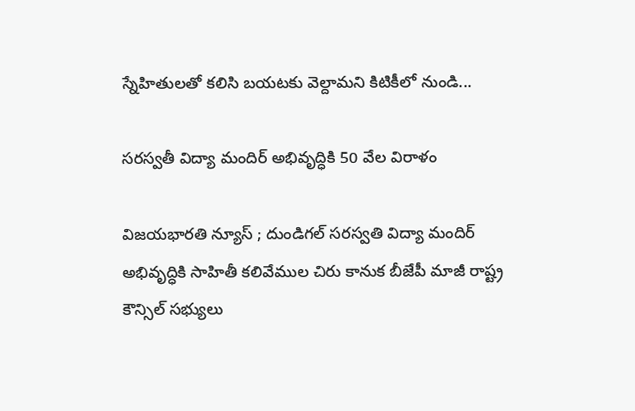స్నేహితులతో కలిసి బయటకు వెల్దామని కిటికీలో నుండి...

సరస్వతీ విద్యా మందిర్ అభివృద్ధికి 50 వేల విరాళం

విజయభారతి న్యూస్ ; దుండిగల్ సరస్వతి విద్యా మందిర్ అభివృద్ధికి సాహితీ కలివేముల చిరు కానుక బీజేపీ మాజీ రాష్ట్ర కౌన్సిల్ సభ్యులు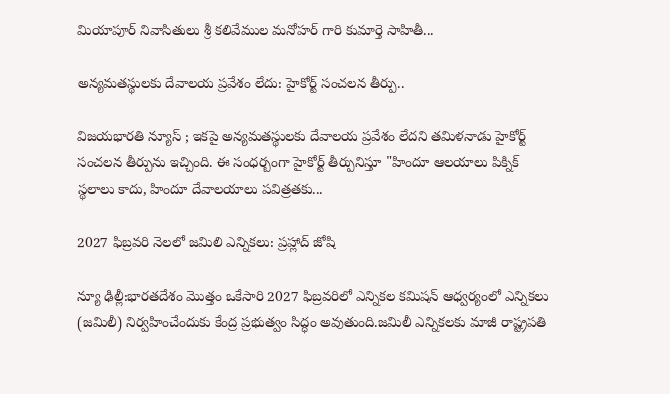మియాపూర్ నివాసితులు శ్రీ కలివేముల మనోహర్ గారి కుమార్తె సాహితీ...

అన్యమతస్థులకు దేవాలయ ప్రవేశం లేదు: హైకోర్ట్ సంచలన తీర్పు..

విజయభారతి న్యూస్ ; ఇకపై అన్యమతస్థులకు దేవాలయ ప్రవేశం లేదని తమిళనాడు హైకోర్ట్ సంచలన తీర్పును ఇచ్చింది. ఈ సంధర్బంగా హైకోర్ట్ తీర్పునిస్తూ "హిందూ ఆలయాలు పిక్నిక్ స్థలాలు కాదు, హిందూ దేవాలయాలు పవిత్రతకు...

2027 ఫిబ్రవరి నెలలో జమిలి ఎన్నికలు: ప్రహ్లాద్ జోషి

న్యూ ఢిల్లీ:భారతదేశం మొత్తం ఒకేసారి 2027 ఫిబ్రవరిలో ఎన్నికల కమిషన్ ఆధ్వర్యంలో ఎన్నికలు (జమిలీ) నిర్వహించేందుకు కేంద్ర ప్రభుత్వం సిద్ధం అవుతుంది.జమిలీ ఎన్నికలకు మాజీ రాష్ట్రపతి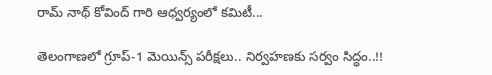రామ్ నాథ్ కోవింద్ గారి ఆధ్వర్యంలో కమిటీ...

తెలంగాణలో గ్రూప్‌-1 మెయిన్స్‌ పరీక్షలు.. నిర్వహణకు సర్వం సిద్ధం..!!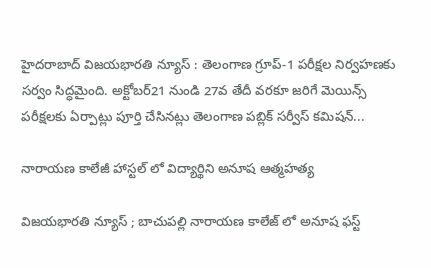హైదరాబాద్‌ విజయభారతి న్యూస్ : తెలంగాణ గ్రూప్‌-1 పరీక్షల నిర్వహణకు సర్వం సిద్ధమైంది. అక్టోబర్‌21 నుండి 27వ తేదీ వరకూ జరిగే మెయిన్స్ పరీక్షలకు ఏర్పాట్లు పూర్తి చేసినట్లు తెలంగాణ పబ్లిక్‌ సర్వీస్‌ కమిషన్‌...

నారాయణ కాలేజీ హాస్టల్ లో విద్యార్థిని అనూష ఆత్మహత్య

విజయభారతి న్యూస్ ; బాచుపల్లి నారాయణ కాలేజ్ లో అనూష ఫస్ట్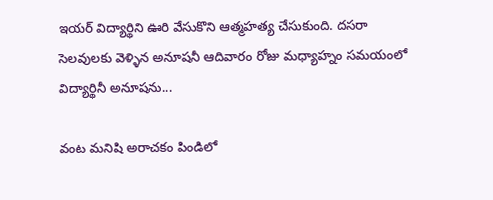ఇయర్ విద్యార్థిని ఊరి వేసుకొని ఆత్మహత్య చేసుకుంది. దసరా సెలవులకు వెళ్ళిన అనూషనీ ఆదివారం రోజు మధ్యాహ్నం సమయంలో విద్యార్థినీ అనూషను...

వంట మనిషి అరాచకం పిండిలో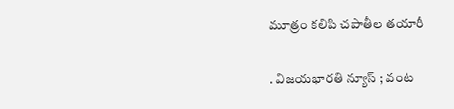మూత్రం కలిపి చపాతీల తయారీ

. విజయభారతి న్యూస్ ; వంట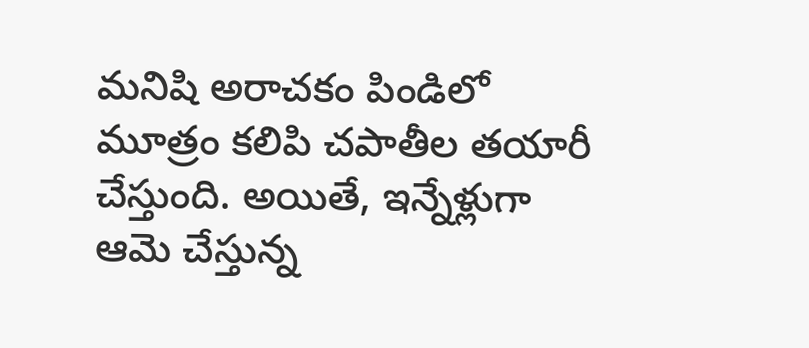మనిషి అరాచకం పిండిలో మూత్రం కలిపి చపాతీల తయారీ చేస్తుంది. అయితే, ఇన్నేళ్లుగా ఆమె చేస్తున్న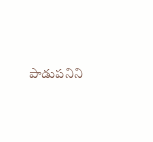పాడుపనిని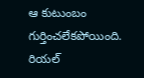ఆ కుటుంబం గుర్తించలేకపోయింది. రియల్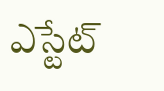ఎస్టేట్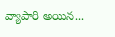వ్యాపారి అయిన...